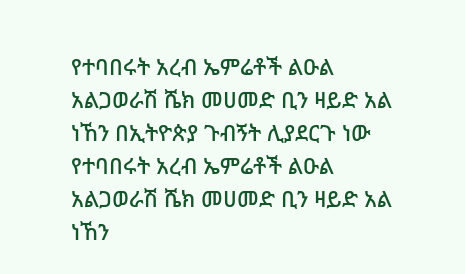የተባበሩት አረብ ኤምሬቶች ልዑል አልጋወራሽ ሼክ መሀመድ ቢን ዛይድ አል ነኸን በኢትዮጵያ ጉብኝት ሊያደርጉ ነው
የተባበሩት አረብ ኤምሬቶች ልዑል አልጋወራሽ ሼክ መሀመድ ቢን ዛይድ አል ነኸን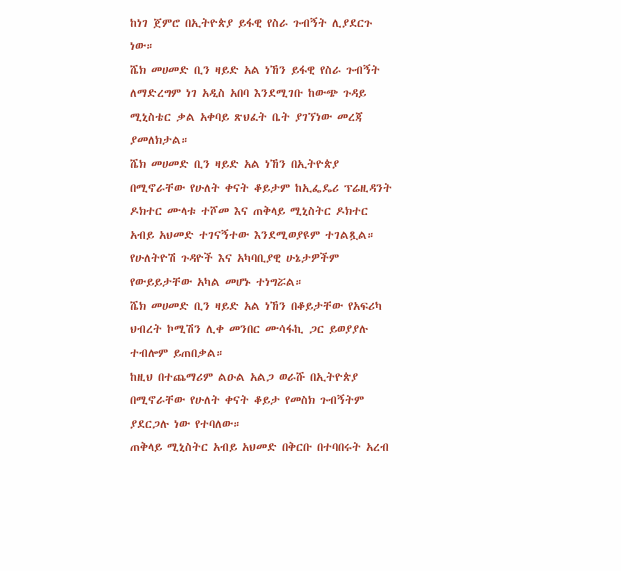ከነገ ጀምሮ በኢትዮጵያ ይፋዊ የስራ ጉብኝት ሊያደርጉ ነው።
ሼክ መሀመድ ቢን ዛይድ አል ነኸን ይፋዊ የስራ ጉብኝት ለማድረግም ነገ አዲስ አበባ እንደሚገቡ ከውጭ ጉዳይ ሚኒስቴር ቃል አቀባይ ጽህፈት ቤት ያገኘነው መረጃ ያመለክታል።
ሼክ መሀመድ ቢን ዛይድ አል ነኸን በኢትዮጵያ በሚኖራቸው የሁለት ቀናት ቆይታም ከኢፌዴሪ ፕሬዚዳንት ዶክተር ሙላቱ ተሾመ እና ጠቅላይ ሚኒስትር ዶክተር አብይ አህመድ ተገናኝተው እንደሚወያዩም ተገልጿል።
የሁለትዮሽ ጉዳዮች እና አካባቢያዊ ሁኔታዎችም የውይይታቸው አካል መሆኑ ተነግሯል።
ሼክ መሀመድ ቢን ዛይድ አል ነኸን በቆይታቸው የአፍሪካ ህብረት ኮሚሽን ሊቀ መንበር ሙሳፋኪ ጋር ይወያያሉ ተብሎም ይጠበቃል።
ከዚህ በተጨማሪም ልዑል አልጋ ወራሹ በኢትዮጵያ በሚኖራቸው የሁለት ቀናት ቆይታ የመስክ ጉብኝትም ያደርጋሉ ነው የተባለው።
ጠቅላይ ሚኒስትር አብይ አህመድ በቅርቡ በተባበሩት አረብ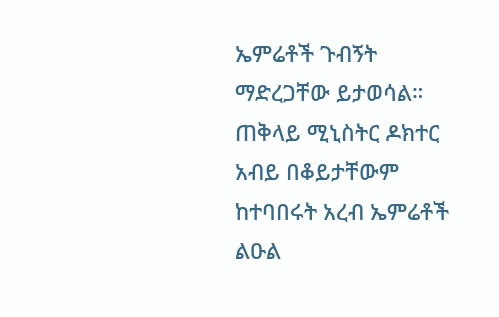ኤምሬቶች ጉብኝት ማድረጋቸው ይታወሳል።
ጠቅላይ ሚኒስትር ዶክተር አብይ በቆይታቸውም ከተባበሩት አረብ ኤምሬቶች ልዑል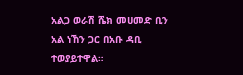አልጋ ወራሽ ሼክ መሀመድ ቢን አል ነኸን ጋር በአቡ ዳቢ ተወያይተዋል።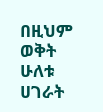በዚህም ወቅት ሁለቱ ሀገራት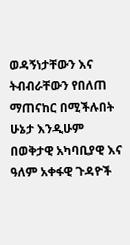ወዳኝነታቸውን እና ትብብራቸውን የበለጠ ማጠናከር በሚችሉበት ሁኔታ እንዲሁም በወቅታዊ አካባቢያዊ እና ዓለም አቀፋዊ ጉዳዮች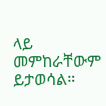ላይ መምከራቸውም ይታወሳል።